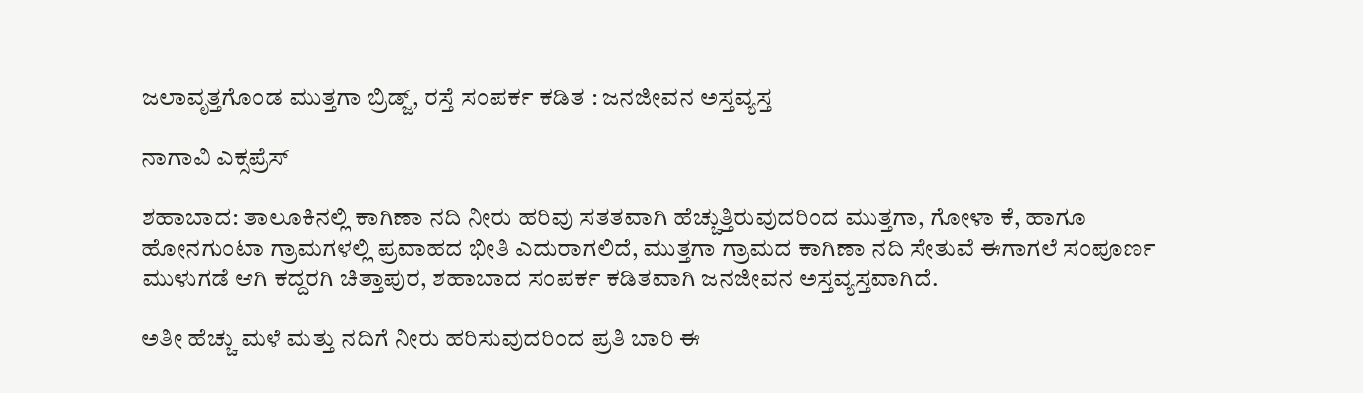ಜಲಾವೃತ್ತಗೊಂಡ ಮುತ್ತಗಾ ಬ್ರಿಡ್ಜ್, ರಸ್ತೆ ಸಂಪರ್ಕ ಕಡಿತ : ಜನಜೀವನ ಅಸ್ತವ್ಯಸ್ತ

ನಾಗಾವಿ ಎಕ್ಸಪ್ರೆಸ್

ಶಹಾಬಾದ: ತಾಲೂಕಿನಲ್ಲಿ ಕಾಗಿಣಾ ನದಿ ನೀರು ಹರಿವು ಸತತವಾಗಿ ಹೆಚ್ಚುತ್ತಿರುವುದರಿಂದ ಮುತ್ತಗಾ, ಗೋಳಾ ಕೆ, ಹಾಗೂ ಹೋನಗುಂಟಾ ಗ್ರಾಮಗಳಲ್ಲಿ ಪ್ರವಾಹದ ಭೀತಿ ಎದುರಾಗಲಿದೆ, ಮುತ್ತಗಾ ಗ್ರಾಮದ ಕಾಗಿಣಾ ನದಿ ಸೇತುವೆ ಈಗಾಗಲೆ ಸಂಪೂರ್ಣ ಮುಳುಗಡೆ ಆಗಿ ಕದ್ದರಗಿ ಚಿತ್ತಾಪುರ, ಶಹಾಬಾದ ಸಂಪರ್ಕ ಕಡಿತವಾಗಿ ಜನಜೀವನ ಅಸ್ತವ್ಯಸ್ತವಾಗಿದೆ.

ಅತೀ ಹೆಚ್ಚು ಮಳೆ ಮತ್ತು ನದಿಗೆ ನೀರು ಹರಿಸುವುದರಿಂದ ಪ್ರತಿ ಬಾರಿ ಈ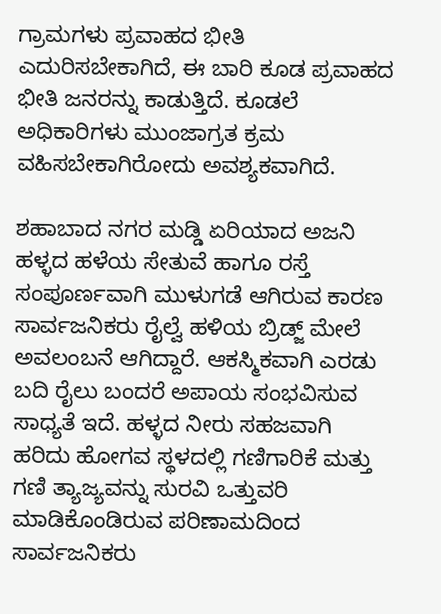ಗ್ರಾಮಗಳು ಪ್ರವಾಹದ ಭೀತಿ ಎದುರಿಸಬೇಕಾಗಿದೆ, ಈ ಬಾರಿ ಕೂಡ ಪ್ರವಾಹದ ಭೀತಿ ಜನರನ್ನು ಕಾಡುತ್ತಿದೆ. ಕೂಡಲೆ ಅಧಿಕಾರಿಗಳು ಮುಂಜಾಗ್ರತ ಕ್ರಮ ವಹಿಸಬೇಕಾಗಿರೋದು ಅವಶ್ಯಕವಾಗಿದೆ.

ಶಹಾಬಾದ ನಗರ ಮಡ್ಡಿ ಏರಿಯಾದ ಅಜನಿ ಹಳ್ಳದ ಹಳೆಯ ಸೇತುವೆ ಹಾಗೂ ರಸ್ತೆ ಸಂಪೂರ್ಣವಾಗಿ ಮುಳುಗಡೆ ಆಗಿರುವ ಕಾರಣ ಸಾರ್ವಜನಿಕರು ರೈಲ್ವೆ ಹಳಿಯ ಬ್ರಿಡ್ಜ್ ಮೇಲೆ ಅವಲಂಬನೆ ಆಗಿದ್ದಾರೆ. ಆಕಸ್ಮಿಕವಾಗಿ ಎರಡು ಬದಿ ರೈಲು ಬಂದರೆ ಅಪಾಯ ಸಂಭವಿಸುವ ಸಾಧ್ಯತೆ ಇದೆ. ಹಳ್ಳದ ನೀರು ಸಹಜವಾಗಿ ಹರಿದು ಹೋಗವ ಸ್ಥಳದಲ್ಲಿ ಗಣಿಗಾರಿಕೆ ಮತ್ತು ಗಣಿ ತ್ಯಾಜ್ಯವನ್ನು ಸುರವಿ ಒತ್ತುವರಿ ಮಾಡಿಕೊಂಡಿರುವ ಪರಿಣಾಮದಿಂದ ಸಾರ್ವಜನಿಕರು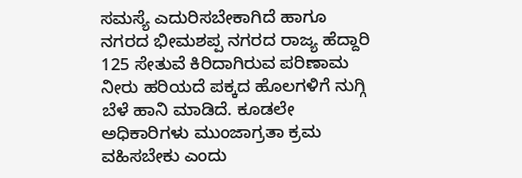ಸಮಸ್ಯೆ ಎದುರಿಸಬೇಕಾಗಿದೆ ಹಾಗೂ ನಗರದ ಭೀಮಶಪ್ಪ ನಗರದ ರಾಜ್ಯ ಹೆದ್ದಾರಿ 125 ಸೇತುವೆ ಕಿರಿದಾಗಿರುವ ಪರಿಣಾಮ ನೀರು ಹರಿಯದೆ ಪಕ್ಕದ ಹೊಲಗಳಿಗೆ ನುಗ್ಗಿ ಬೆಳೆ ಹಾನಿ ಮಾಡಿದೆ. ಕೂಡಲೇ ಅಧಿಕಾರಿಗಳು ಮುಂಜಾಗ್ರತಾ ಕ್ರಮ ವಹಿಸಬೇಕು ಎಂದು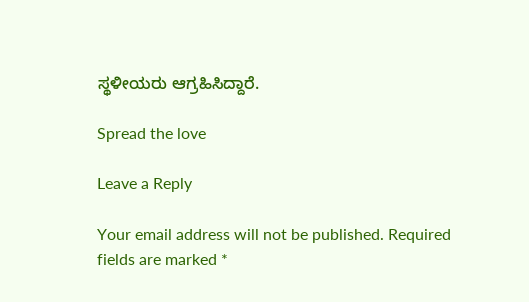ಸ್ಥಳೀಯರು ಆಗ್ರಹಿಸಿದ್ದಾರೆ.

Spread the love

Leave a Reply

Your email address will not be published. Required fields are marked *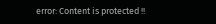error: Content is protected !!